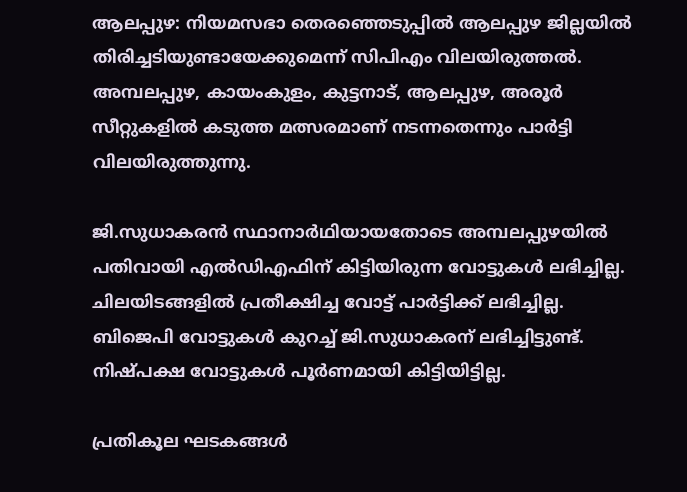ആലപ്പുഴ: നിയമസഭാ തെരഞ്ഞെടുപ്പിൽ ആലപ്പുഴ ജില്ലയിൽ തിരിച്ചടിയുണ്ടായേക്കുമെന്ന് സിപിഎം വിലയിരുത്തൽ. അമ്പലപ്പുഴ, കായംകുളം, കുട്ടനാട്, ആലപ്പുഴ, അരൂർ സീറ്റുകളിൽ കടുത്ത മത്സരമാണ് നടന്നതെന്നും പാർട്ടി വിലയിരുത്തുന്നു.

ജി.സുധാകരൻ സ്ഥാനാർഥിയായതോടെ അമ്പലപ്പുഴയിൽ പതിവായി എൽഡിഎഫിന് കിട്ടിയിരുന്ന വോട്ടുകൾ ലഭിച്ചില്ല. ചിലയിടങ്ങളിൽ പ്രതീക്ഷിച്ച വോട്ട് പാർട്ടിക്ക് ലഭിച്ചില്ല. ബിജെപി വോട്ടുകൾ കുറച്ച് ജി.സുധാകരന് ലഭിച്ചിട്ടുണ്ട്. നിഷ്പക്ഷ വോട്ടുകൾ പൂർണമായി കിട്ടിയിട്ടില്ല.

പ്രതികൂല ഘടകങ്ങൾ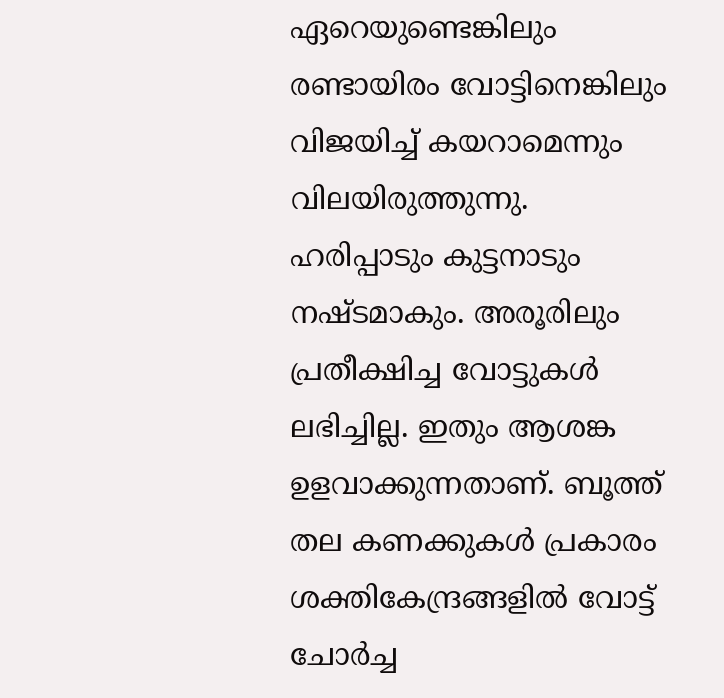ഏറെയുണ്ടെങ്കിലും രണ്ടായിരം വോട്ടിനെങ്കിലും വിജയിച്ച് കയറാമെന്നും വിലയിരുത്തുന്നു. ഹരിപ്പാടും കുട്ടനാടും നഷ്ടമാകും. അരൂരിലും പ്രതീക്ഷിച്ച വോട്ടുകൾ ലഭിച്ചില്ല. ഇതും ആശങ്ക ഉളവാക്കുന്നതാണ്. ബൂത്ത് തല കണക്കുകൾ പ്രകാരം ശക്തികേന്ദ്രങ്ങളിൽ വോട്ട് ചോർച്ച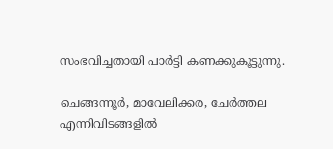സംഭവിച്ചതായി പാർട്ടി കണക്കുകൂട്ടുന്നു.

ചെങ്ങന്നൂർ, മാവേലിക്കര, ചേർത്തല എന്നിവിടങ്ങളിൽ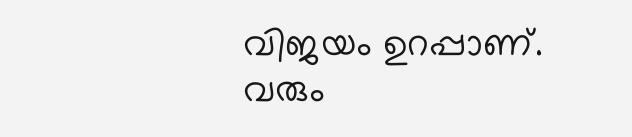വിജയം ഉറപ്പാണ്. വരും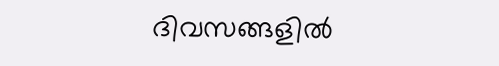ദിവസങ്ങളിൽ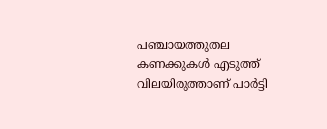പഞ്ചായത്തുതല കണക്കുകൾ എടുത്ത് വിലയിരുത്താണ് പാർട്ടി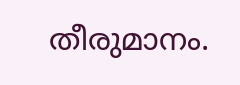തീരുമാനം.